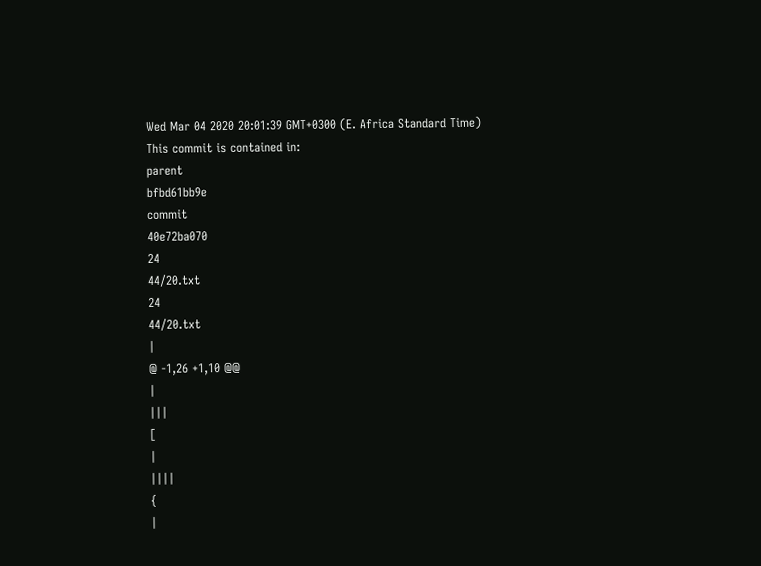Wed Mar 04 2020 20:01:39 GMT+0300 (E. Africa Standard Time)
This commit is contained in:
parent
bfbd61bb9e
commit
40e72ba070
24
44/20.txt
24
44/20.txt
|
@ -1,26 +1,10 @@
|
|||
[
|
||||
{
|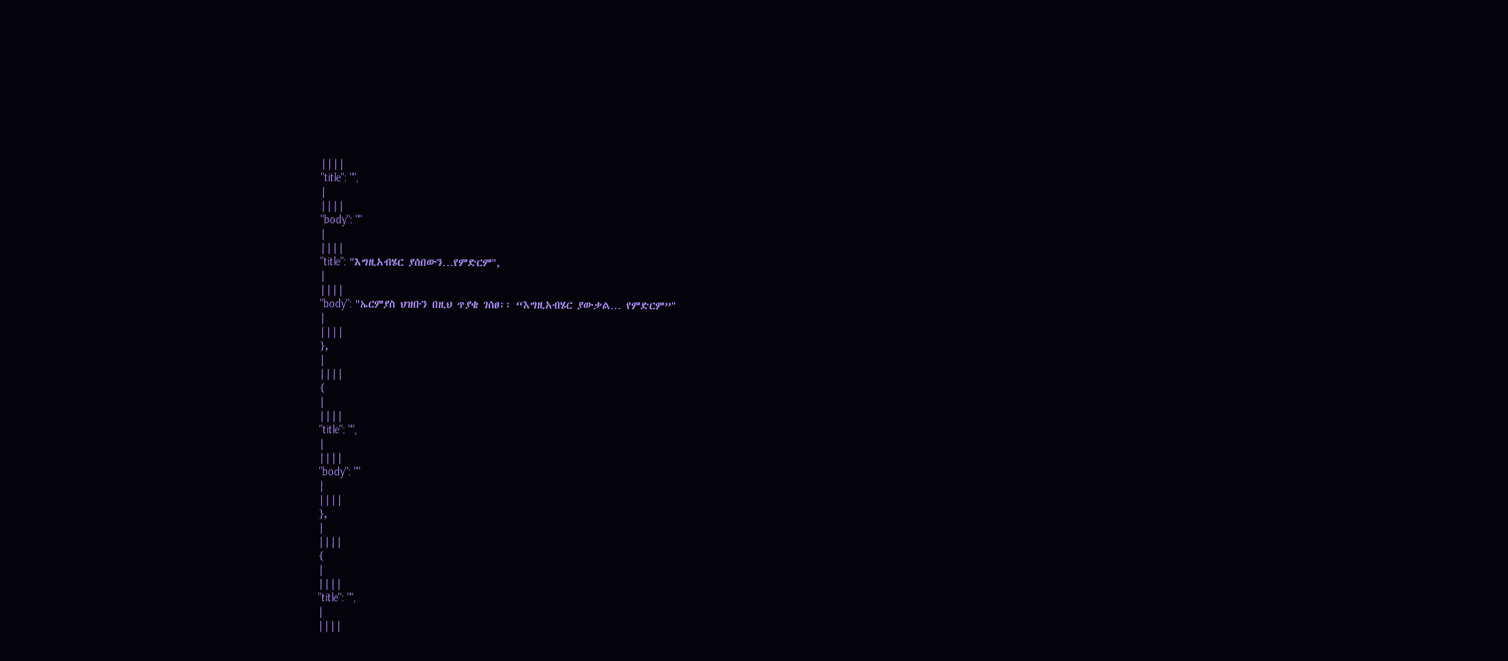||||
"title": "",
|
||||
"body": ""
|
||||
"title": "እግዚአብሄር ያሰበውን…የምድርም",
|
||||
"body": "ኤርምያስ ህዝቡን በዚህ ጥያቄ ገሰፀ፡፡ “እግዚአብሄር ያውቃል… የምድርም”"
|
||||
},
|
||||
{
|
||||
"title": "",
|
||||
"body": ""
|
||||
},
|
||||
{
|
||||
"title": "",
|
||||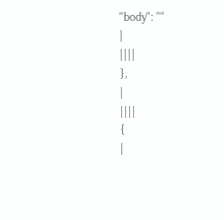"body": ""
|
||||
},
|
||||
{
|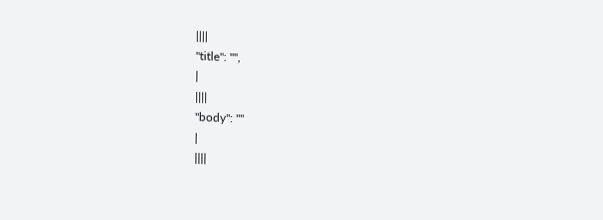||||
"title": "",
|
||||
"body": ""
|
||||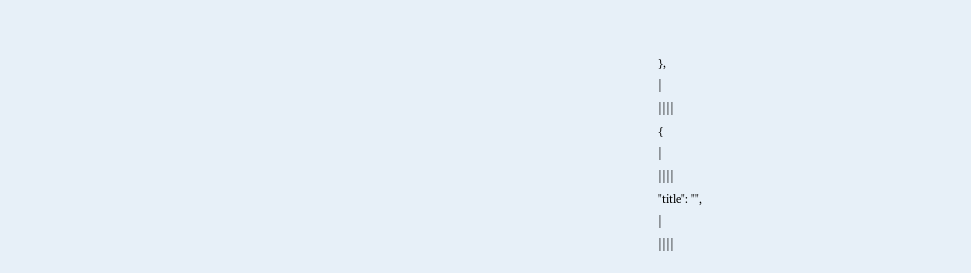},
|
||||
{
|
||||
"title": "",
|
||||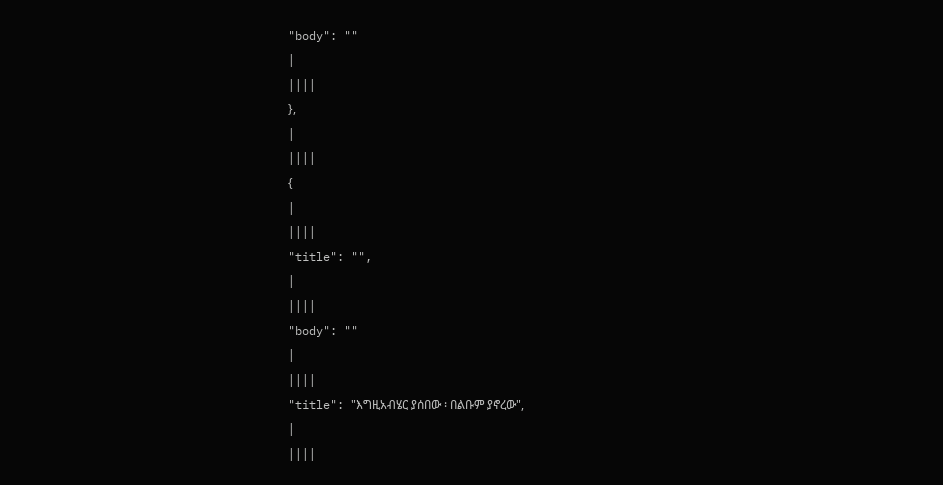"body": ""
|
||||
},
|
||||
{
|
||||
"title": "",
|
||||
"body": ""
|
||||
"title": "እግዚአብሄር ያሰበው ፡ በልቡም ያኖረው",
|
||||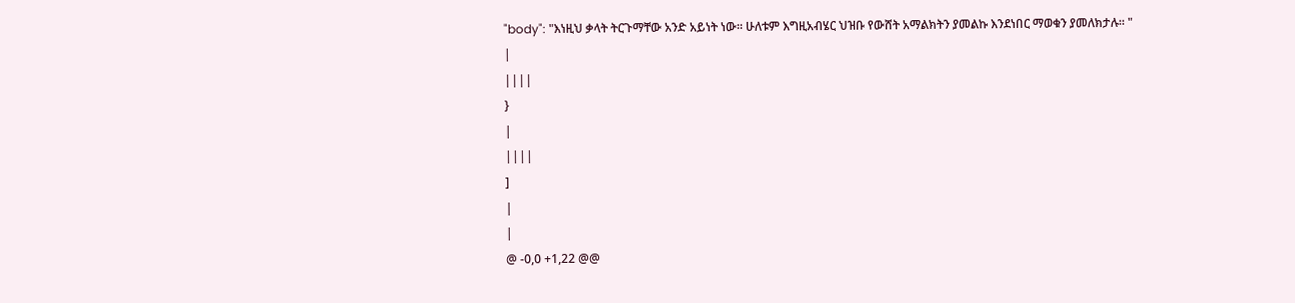"body": "እነዚህ ቃላት ትርጉማቸው አንድ አይነት ነው፡፡ ሁለቱም እግዚአብሄር ህዝቡ የውሸት አማልክትን ያመልኩ እንደነበር ማወቁን ያመለክታሉ፡፡ "
|
||||
}
|
||||
]
|
|
@ -0,0 +1,22 @@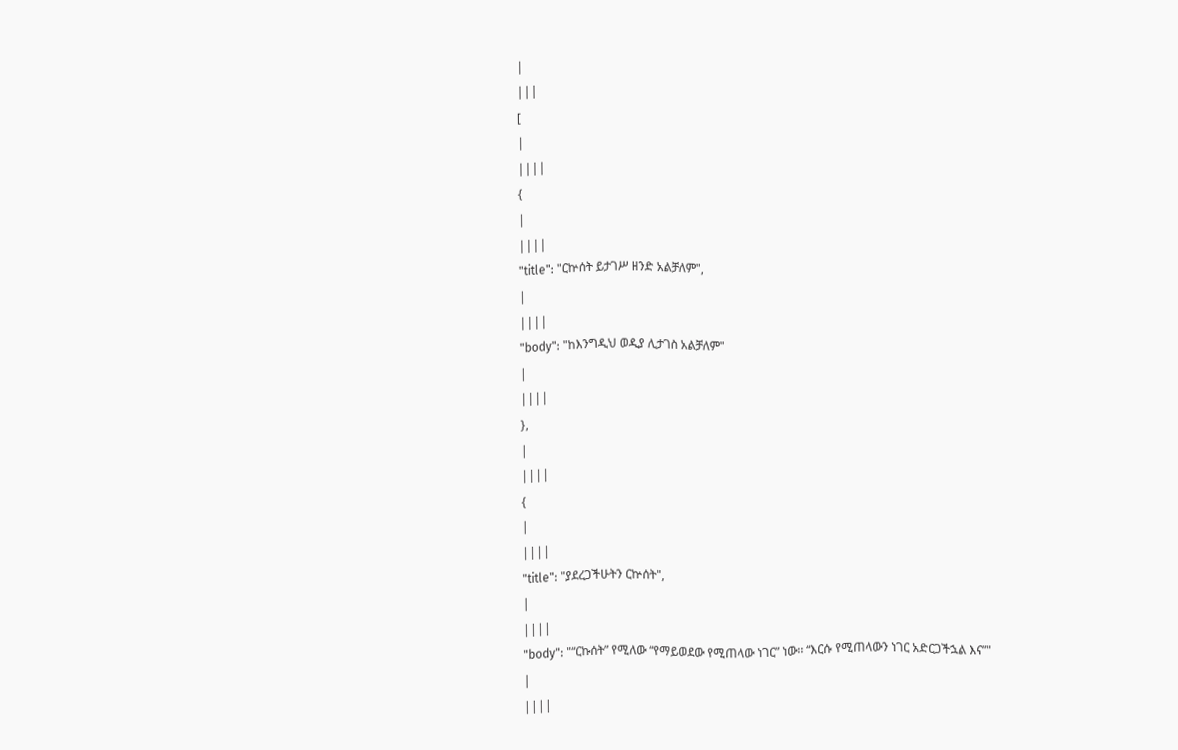|
|||
[
|
||||
{
|
||||
"title": "ርኵሰት ይታገሥ ዘንድ አልቻለም",
|
||||
"body": "ከእንግዲህ ወዲያ ሊታገስ አልቻለም"
|
||||
},
|
||||
{
|
||||
"title": "ያደረጋችሁትን ርኵሰት",
|
||||
"body": "“ርኩሰት” የሚለው “የማይወደው የሚጠላው ነገር” ነው፡፡ “እርሱ የሚጠላውን ነገር አድርጋችኋል እና”"
|
||||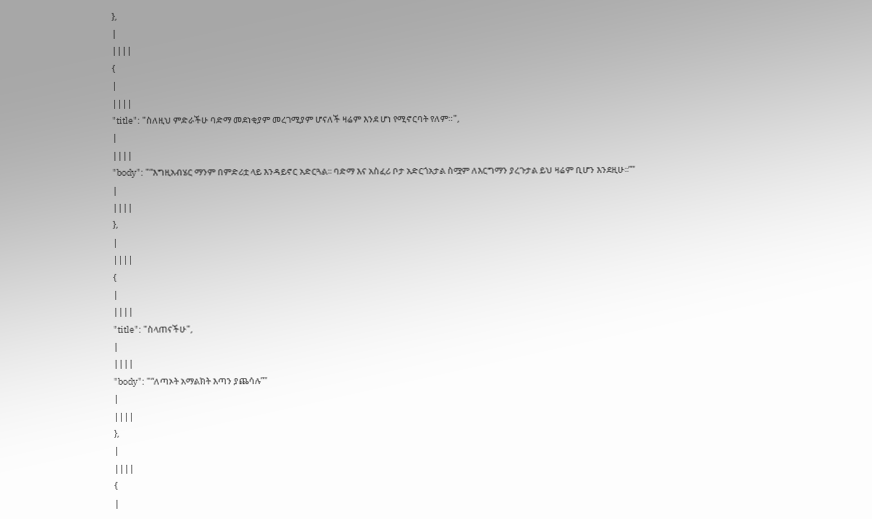},
|
||||
{
|
||||
"title": "ስለዚህ ምድራችሁ ባድማ መደነቂያም መረገሚያም ሆናለች ዛሬም እንደ ሆነ የሚኖርባት የለም።",
|
||||
"body": "“እግዚአብሄር ማንም በምድሪቷ ላይ እንዳይኖር አድርጓል፡፡ ባድማ እና አስፈሪ ቦታ አድርጎአታል ስሟም ለእርግማን ያረጉታል ይህ ዛሬም ቢሆን እንደዚሁ፡፡”"
|
||||
},
|
||||
{
|
||||
"title": "ስላጠናችሁ",
|
||||
"body": "“ለጣኦት አማልክት እጣን ያጨሳሉ”"
|
||||
},
|
||||
{
|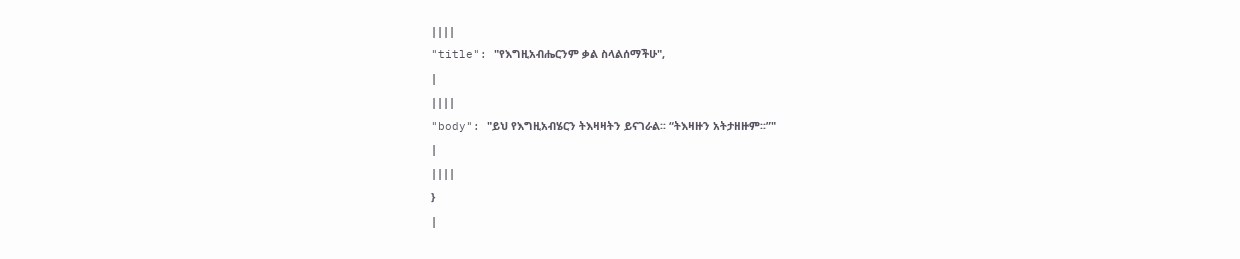||||
"title": "የእግዚአብሔርንም ቃል ስላልሰማችሁ",
|
||||
"body": "ይህ የእግዚአብሄርን ትእዛዛትን ይናገራል፡፡ “ትእዛዙን አትታዘዙም፡፡”"
|
||||
}
|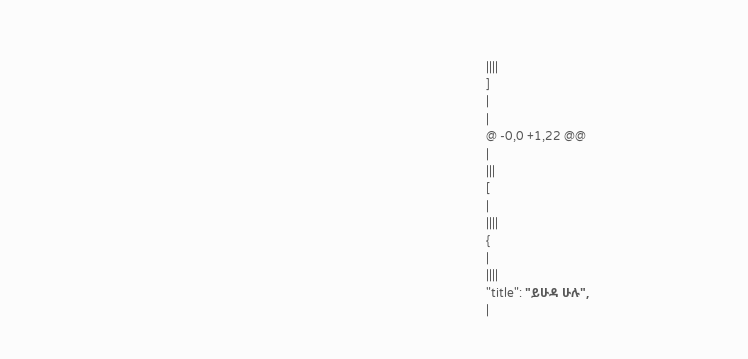||||
]
|
|
@ -0,0 +1,22 @@
|
|||
[
|
||||
{
|
||||
"title": "ይሁዳ ሁሉ",
|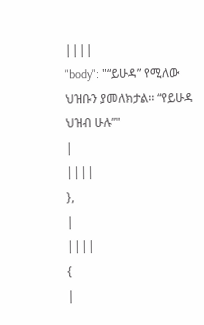||||
"body": "“ይሁዳ” የሚለው ህዝቡን ያመለክታል፡፡ “የይሁዳ ህዝብ ሁሉ”"
|
||||
},
|
||||
{
|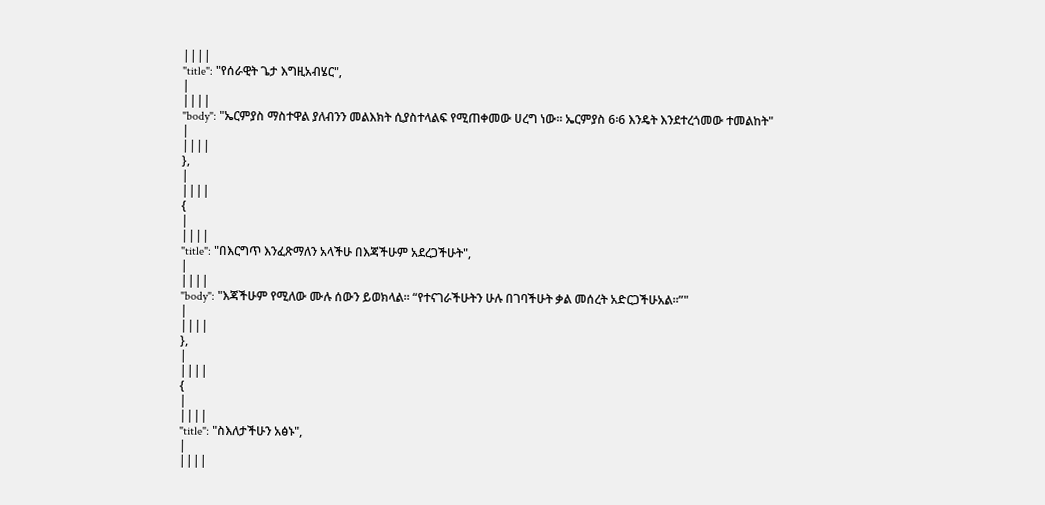||||
"title": "የሰራዊት ጌታ እግዚአብሄር",
|
||||
"body": "ኤርምያስ ማስተዋል ያለብንን መልእክት ሲያስተላልፍ የሚጠቀመው ሀረግ ነው፡፡ ኤርምያስ 6፡6 እንዴት እንደተረጎመው ተመልከት"
|
||||
},
|
||||
{
|
||||
"title": "በእርግጥ እንፈጽማለን አላችሁ በእጃችሁም አደረጋችሁት",
|
||||
"body": "እጃችሁም የሚለው ሙሉ ሰውን ይወክላል፡፡ “የተናገራችሁትን ሁሉ በገባችሁት ቃል መሰረት አድርጋችሁአል፡፡”"
|
||||
},
|
||||
{
|
||||
"title": "ስእለታችሁን አፅኑ",
|
||||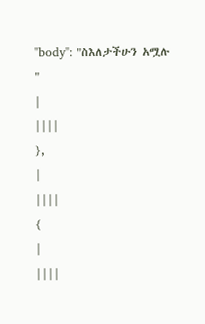"body": "ስእለታችሁን አሟሉ "
|
||||
},
|
||||
{
|
||||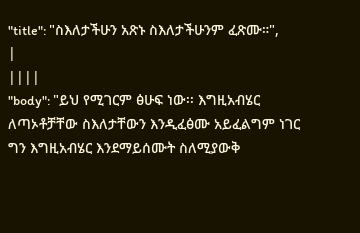"title": "ስእለታችሁን አጽኑ ስእለታችሁንም ፈጽሙ።",
|
||||
"body": "ይህ የሚገርም ፅሁፍ ነው፡፡ እግዚአብሄር ለጣኦቶቻቸው ስእለታቸውን እንዲፈፅሙ አይፈልግም ነገር ግን እግዚአብሄር እንደማይሰሙት ስለሚያውቅ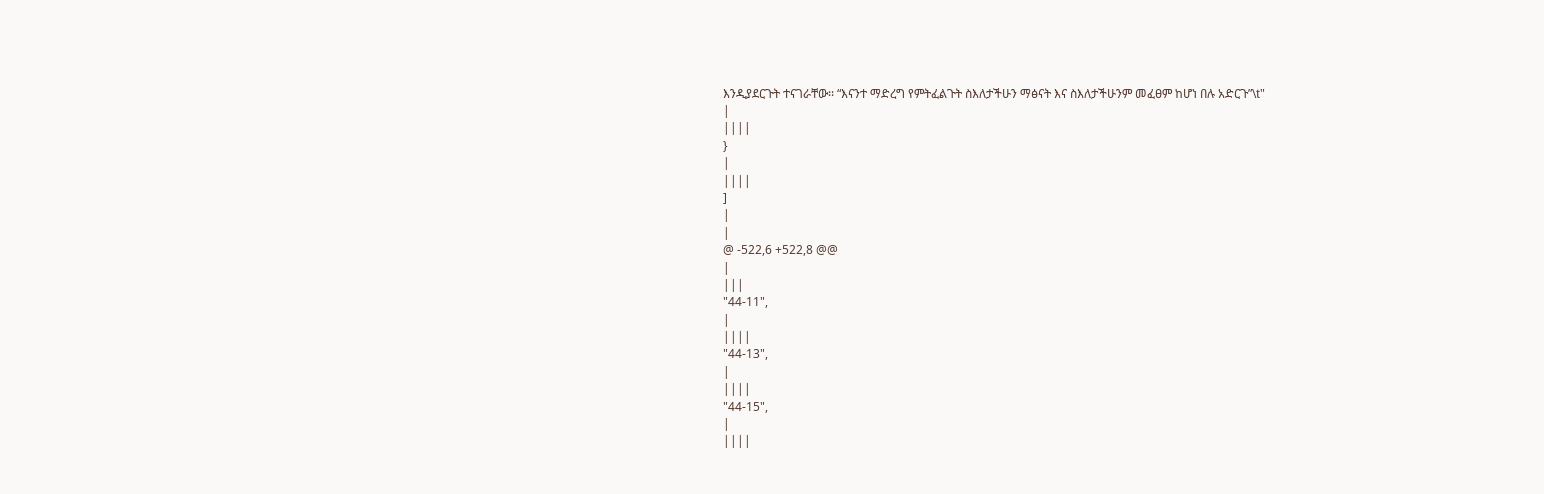እንዲያደርጉት ተናገራቸው፡፡ “እናንተ ማድረግ የምትፈልጉት ስእለታችሁን ማፅናት እና ስእለታችሁንም መፈፀም ከሆነ በሉ አድርጉ”\t"
|
||||
}
|
||||
]
|
|
@ -522,6 +522,8 @@
|
|||
"44-11",
|
||||
"44-13",
|
||||
"44-15",
|
||||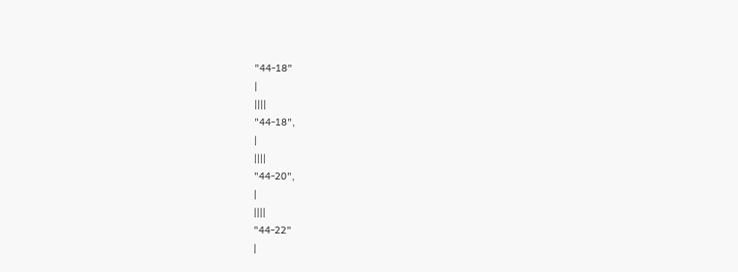"44-18"
|
||||
"44-18",
|
||||
"44-20",
|
||||
"44-22"
|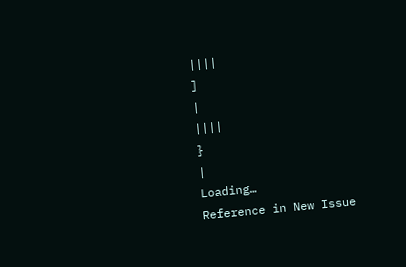||||
]
|
||||
}
|
Loading…
Reference in New Issue